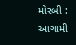મોરબી : આગામી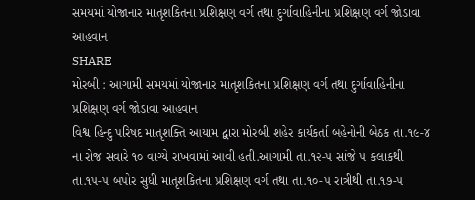સમયમાં યોજાનાર માતૃશકિતના પ્રશિક્ષણ વર્ગ તથા દુર્ગાવાહિનીના પ્રશિક્ષણ વર્ગ જોડાવા આહવાન
SHARE
મોરબી : આગામી સમયમાં યોજાનાર માતૃશકિતના પ્રશિક્ષણ વર્ગ તથા દુર્ગાવાહિનીના પ્રશિક્ષણ વર્ગ જોડાવા આહવાન
વિશ્વ હિન્દુ પરિષદ માતૃશક્તિ આયામ દ્વારા મોરબી શહેર કાર્યકર્તા બહેનોની બેઠક તા.૧૯-૪ ના રોજ સવારે ૧૦ વાગ્યે રાખવામાં આવી હતી.આગામી તા.૧૨-૫ સાંજે ૫ કલાકથી તા.૧૫-૫ બપોર સુધી માતૃશકિતના પ્રશિક્ષણ વર્ગ તથા તા.૧૦-૫ રાત્રીથી તા.૧૭-૫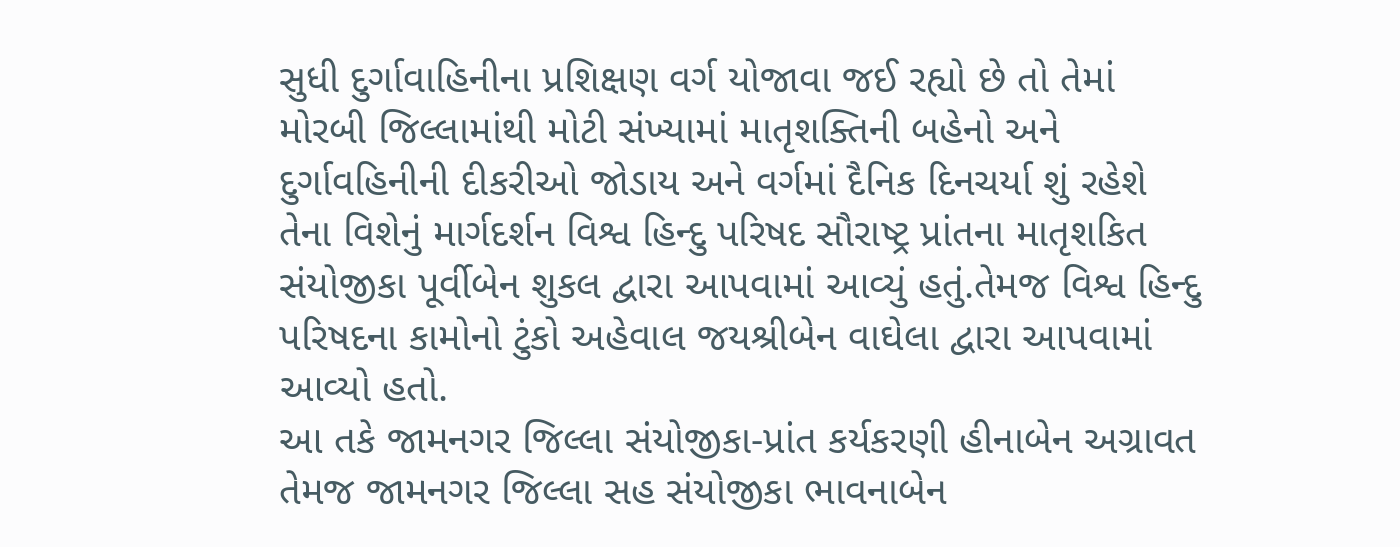સુધી દુર્ગાવાહિનીના પ્રશિક્ષણ વર્ગ યોજાવા જઈ રહ્યો છે તો તેમાં મોરબી જિલ્લામાંથી મોટી સંખ્યામાં માતૃશક્તિની બહેનો અને દુર્ગાવહિનીની દીકરીઓ જોડાય અને વર્ગમાં દૈનિક દિનચર્યા શું રહેશે તેના વિશેનું માર્ગદર્શન વિશ્વ હિન્દુ પરિષદ સૌરાષ્ટ્ર પ્રાંતના માતૃશકિત સંયોજીકા પૂર્વીબેન શુકલ દ્વારા આપવામાં આવ્યું હતું.તેમજ વિશ્વ હિન્દુ પરિષદના કામોનો ટુંકો અહેવાલ જયશ્રીબેન વાઘેલા દ્વારા આપવામાં આવ્યો હતો.
આ તકે જામનગર જિલ્લા સંયોજીકા-પ્રાંત કર્યકરણી હીનાબેન અગ્રાવત તેમજ જામનગર જિલ્લા સહ સંયોજીકા ભાવનાબેન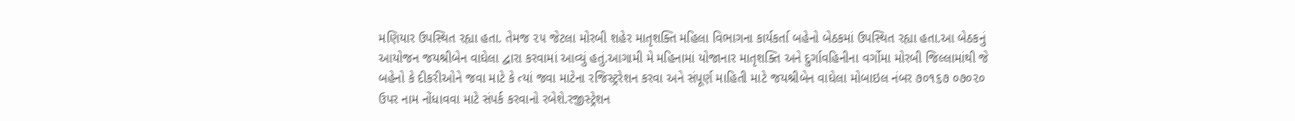મણિયાર ઉપસ્થિત રહ્યા હતા. તેમજ ૨૫ જેટલા મોરબી શહેર માતૃશક્તિ મહિલા વિભાગના કાર્યકર્તા બહેનો બેઠકમાં ઉપસ્થિત રહ્યા હતા.આ બેઠકનું આયોજન જયશ્રીબેન વાઘેલા દ્વારા કરવામાં આવ્યું હતું.આગામી મે મહિનામાં યોજાનાર માતૃશક્તિ અને દુર્ગાવહિનીના વર્ગોમા મોરબી જિલ્લામાંથી જે બહેનો કે દીકરીઓને જવા માટે કે ત્યાં જવા માટેના રજિસ્ટ્રરેશન કરવા અને સંપૂર્ણ માહિતી માટે જયશ્રીબેન વાઘેલા મોબાઇલ નંબર ૭૦૧૬૭ ૦૭૦૨૦ ઉપર નામ નોંધાવવા માટે સંપર્ક કરવાનો રબેશે.રજીસ્ટ્રેશન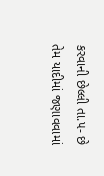કરવાની છેલ્લી તા.૫- છે તેમ યાદીમાં જણાવવામાં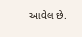આવેલ છે.